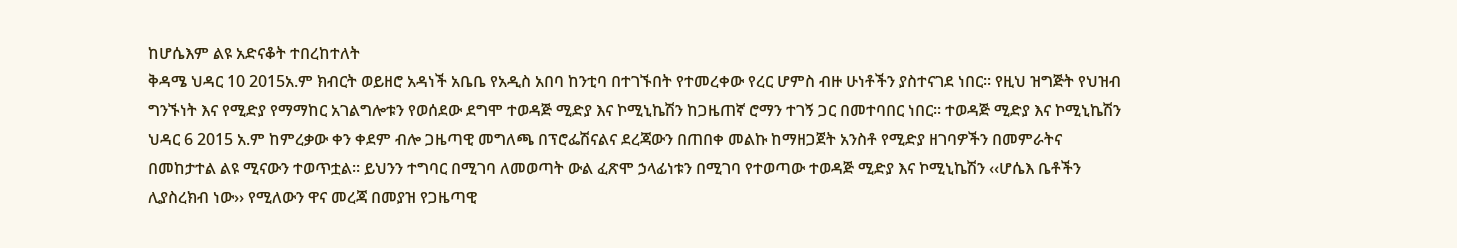ከሆሴእም ልዩ አድናቆት ተበረከተለት
ቅዳሜ ህዳር 10 2015አ.ም ክብርት ወይዘሮ አዳነች አቤቤ የአዲስ አበባ ከንቲባ በተገኙበት የተመረቀው የረር ሆምስ ብዙ ሁነቶችን ያስተናገደ ነበር፡፡ የዚህ ዝግጅት የህዝብ ግንኙነት እና የሚድያ የማማከር አገልግሎቱን የወሰደው ደግሞ ተወዳጅ ሚድያ እና ኮሚኒኬሽን ከጋዜጠኛ ሮማን ተገኝ ጋር በመተባበር ነበር፡፡ ተወዳጅ ሚድያ እና ኮሚኒኬሽን ህዳር 6 2015 አ.ም ከምረቃው ቀን ቀደም ብሎ ጋዜጣዊ መግለጫ በፕሮፌሽናልና ደረጃውን በጠበቀ መልኩ ከማዘጋጀት አንስቶ የሚድያ ዘገባዎችን በመምራትና በመከታተል ልዩ ሚናውን ተወጥቷል፡፡ ይህንን ተግባር በሚገባ ለመወጣት ውል ፈጽሞ ኃላፊነቱን በሚገባ የተወጣው ተወዳጅ ሚድያ እና ኮሚኒኬሽን ‹‹ሆሴእ ቤቶችን ሊያስረክብ ነው›› የሚለውን ዋና መረጃ በመያዝ የጋዜጣዊ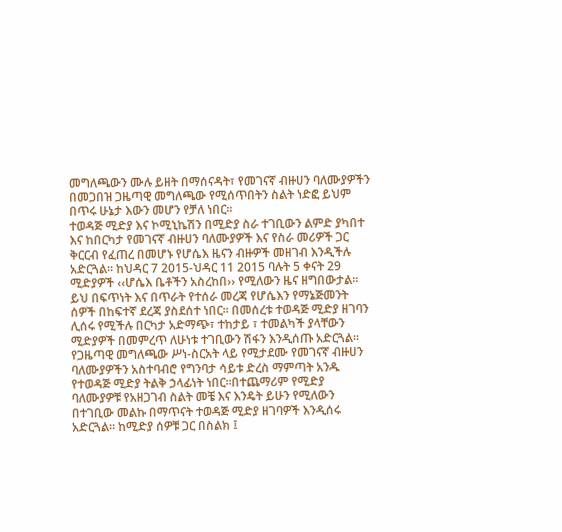መግለጫውን ሙሉ ይዘት በማሰናዳት፣ የመገናኛ ብዙሀን ባለሙያዎችን በመጋበዝ ጋዜጣዊ መግለጫው የሚሰጥበትን ስልት ነድፎ ይህም በጥሩ ሁኔታ እውን መሆን የቻለ ነበር፡፡
ተወዳጅ ሚድያ እና ኮሚኒኬሽን በሚድያ ስራ ተገቢውን ልምድ ያካበተ እና ከበርካታ የመገናኛ ብዙሀን ባለሙያዎች እና የስራ መሪዎች ጋር ቅርርብ የፈጠረ በመሆኑ የሆሴእ ዜናን ብዙዎች መዘገብ እንዲችሉ አድርጓል፡፡ ከህዳር 7 2015-ህዳር 11 2015 ባሉት 5 ቀናት 29 ሚድያዎች ‹‹ሆሴእ ቤቶችን አስረከበ›› የሚለውን ዜና ዘግበውታል፡፡ ይህ በፍጥነት እና በጥራት የተሰራ መረጃ የሆሴእን የማኔጅመንት ሰዎች በከፍተኛ ደረጃ ያስደሰተ ነበር፡፡ በመሰረቱ ተወዳጅ ሚድያ ዘገባን ሊሰሩ የሚችሉ በርካታ አድማጭ፣ ተከታይ ፣ ተመልካች ያላቸውን ሚድያዎች በመምረጥ ለሁነቱ ተገቢውን ሽፋን እንዲሰጡ አድርጓል፡፡
የጋዜጣዊ መግለጫው ሥነ-ስርአት ላይ የሚታደሙ የመገናኛ ብዙሀን ባለሙያዎችን አስተባብሮ የግንባታ ሳይቱ ድረስ ማምጣት አንዱ የተወዳጅ ሚድያ ትልቅ ኃላፊነት ነበር፡፡በተጨማሪም የሚድያ ባለሙያዎቹ የአዘጋገብ ስልት መቼ እና እንዴት ይሁን የሚለውን በተገቢው መልኩ በማጥናት ተወዳጅ ሚድያ ዘገባዎች እንዲሰሩ አድርጓል፡፡ ከሚድያ ሰዎቹ ጋር በስልክ ፤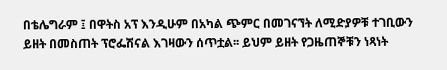በቴሌግራም ፤ በዋትስ አፕ እንዲሁም በአካል ጭምር በመገናኘት ለሚድያዎቹ ተገቢውን ይዘት በመስጠት ፕሮፌሽናል እገዛውን ሰጥቷል፡፡ ይህም ይዘት የጋዜጠኞቹን ነጻነት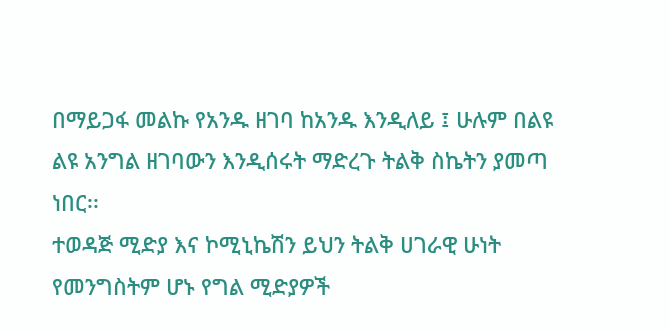በማይጋፋ መልኩ የአንዱ ዘገባ ከአንዱ እንዲለይ ፤ ሁሉም በልዩ ልዩ አንግል ዘገባውን እንዲሰሩት ማድረጉ ትልቅ ስኬትን ያመጣ ነበር፡፡
ተወዳጅ ሚድያ እና ኮሚኒኬሽን ይህን ትልቅ ሀገራዊ ሁነት የመንግስትም ሆኑ የግል ሚድያዎች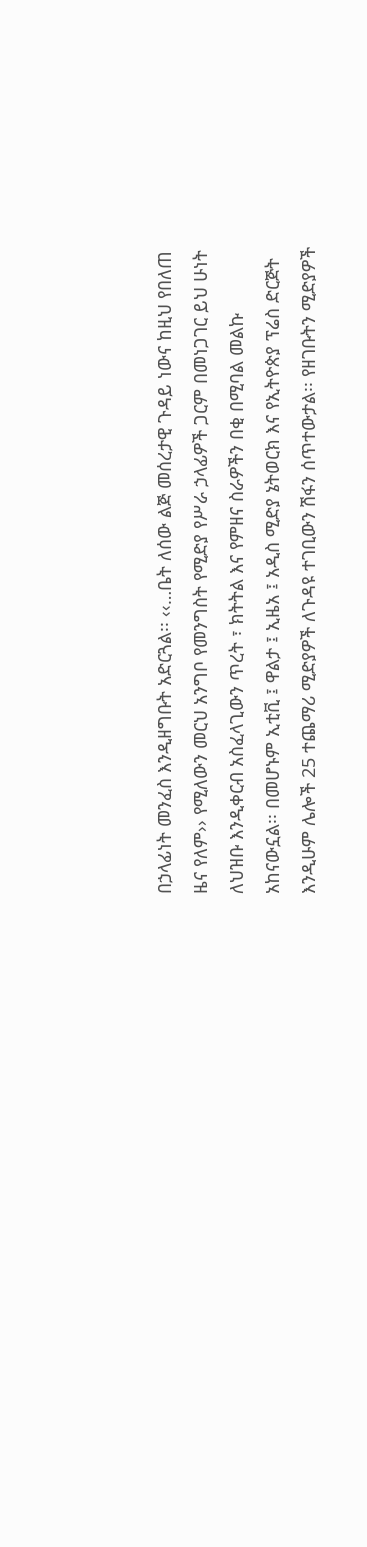በኃላፊነት መንፈስ እንዲዘግቡት አድርጓል፡፡ ‹‹…ቤት ለሰው ልጅ መሰረታዊ ጉዳይ ነውና ከዚህ የበለጠ ዜና የለም›› የሚለውን መርህ አንግቦ የመንግስት የሚድያ የሥራ ኃላፊዎች ጋርም በመነጋገር ይህ ሁነት ለህዝቡ እንዲቀርብ አስፈላጊውን ጥረት ፣ ክትትል እና የምዘና ስራዎችን በቂ በሚባል መልኩ አከናውኗል፡፡ በመሆኑም ኢቲቪ ፤ ዋልታ ፤ ኢዜአ ፤ አዲስ ሚድያ ኔትወርክ እና የኢትዮጵያ ፕሬስ ድርጅት እንዲሁም ሌሎች 25 ተጨማሪ ሚድያዎች ለጉዳዩ ተገቢውን ሽፋን ሰጥተውታል፡፡ የዘገቡትን ሚድያዎች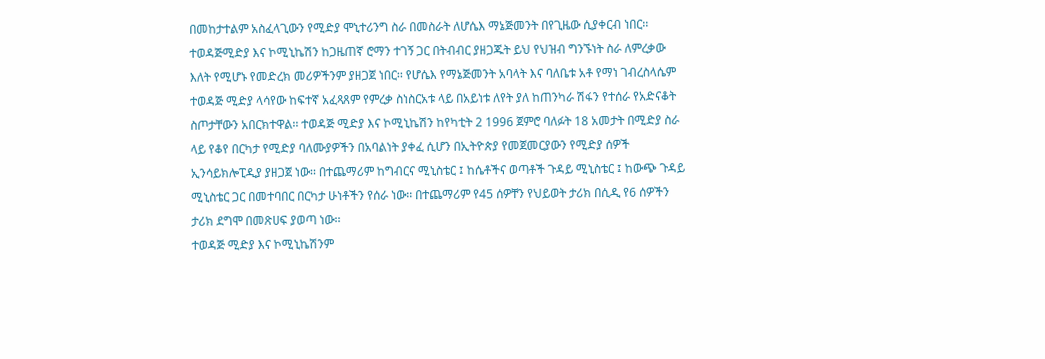በመከታተልም አስፈላጊውን የሚድያ ሞኒተሪንግ ስራ በመስራት ለሆሴእ ማኔጅመንት በየጊዜው ሲያቀርብ ነበር፡፡
ተወዳጅሚድያ እና ኮሚኒኬሽን ከጋዜጠኛ ሮማን ተገኝ ጋር በትብብር ያዘጋጁት ይህ የህዝብ ግንኙነት ስራ ለምረቃው እለት የሚሆኑ የመድረክ መሪዎችንም ያዘጋጀ ነበር፡፡ የሆሴእ የማኔጅመንት አባላት እና ባለቤቱ አቶ የማነ ገብረስላሴም ተወዳጅ ሚድያ ላሳየው ከፍተኛ አፈጻጸም የምረቃ ስነስርአቱ ላይ በአይነቱ ለየት ያለ ከጠንካራ ሽፋን የተሰራ የአድናቆት ስጦታቸውን አበርክተዋል፡፡ ተወዳጅ ሚድያ እና ኮሚኒኬሽን ከየካቲት 2 1996 ጀምሮ ባለፉት 18 አመታት በሚድያ ስራ ላይ የቆየ በርካታ የሚድያ ባለሙያዎችን በአባልነት ያቀፈ ሲሆን በኢትዮጵያ የመጀመርያውን የሚድያ ሰዎች ኢንሳይክሎፒዲያ ያዘጋጀ ነው፡፡ በተጨማሪም ከግብርና ሚኒስቴር ፤ ከሴቶችና ወጣቶች ጉዳይ ሚኒስቴር ፤ ከውጭ ጉዳይ ሚኒስቴር ጋር በመተባበር በርካታ ሁነቶችን የሰራ ነው፡፡ በተጨማሪም የ45 ሰዎቸን የህይወት ታሪክ በሲዲ የ6 ሰዎችን ታሪክ ደግሞ በመጽሀፍ ያወጣ ነው፡፡
ተወዳጅ ሚድያ እና ኮሚኒኬሽንም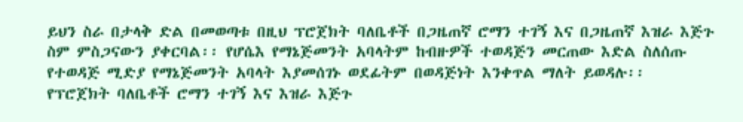ይህን ስራ በታላቅ ድል በመወጣቱ በዚህ ፕሮጀክት ባለቤቶች በጋዜጠኛ ሮማን ተገኝ እና በጋዜጠኛ እዝራ እጅጉ ስም ምስጋናውን ያቀርባል፡፡ የሆሴእ የማኔጅመንት አባላትም ከብዙዎች ተወዳጅን መርጠው እድል ስለሰጡ የተወዳጅ ሚድያ የማኔጅመንት አባላት እያመሰገኑ ወደፊትም በወዳጅነት እንቀጥል ማለት ይወዳሉ፡፡
የፕሮጀክት ባለቤቶች ሮማን ተገኝ እና እዝራ እጅጉ